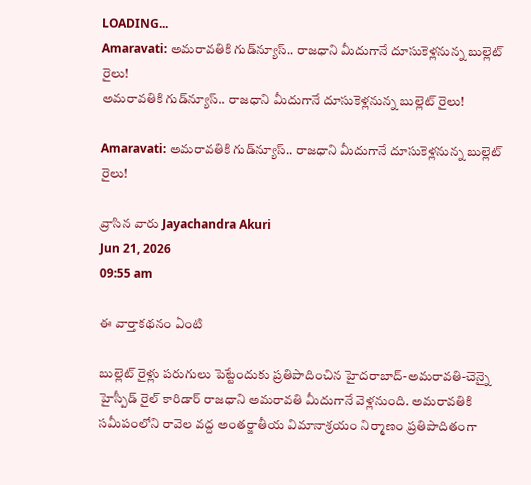LOADING...
Amaravati: అమరావతికి గుడ్‌న్యూస్.. రాజధాని మీదుగానే దూసుకెళ్లనున్న బుల్లెట్ రైలు!
అమరావతికి గుడ్‌న్యూస్.. రాజధాని మీదుగానే దూసుకెళ్లనున్న బుల్లెట్ రైలు!

Amaravati: అమరావతికి గుడ్‌న్యూస్.. రాజధాని మీదుగానే దూసుకెళ్లనున్న బుల్లెట్ రైలు!

వ్రాసిన వారు Jayachandra Akuri
Jun 21, 2026
09:55 am

ఈ వార్తాకథనం ఏంటి

బుల్లెట్ రైళ్లు పరుగులు పెట్టేందుకు ప్రతిపాదించిన హైదరాబాద్-అమరావతి-చెన్నై హైస్పీడ్ రైల్ కారిడార్ రాజధాని అమరావతి మీదుగానే వెళ్లనుంది. అమరావతికి సమీపంలోని రావెల వద్ద అంతర్జాతీయ విమానాశ్రయం నిర్మాణం ప్రతిపాదితంగా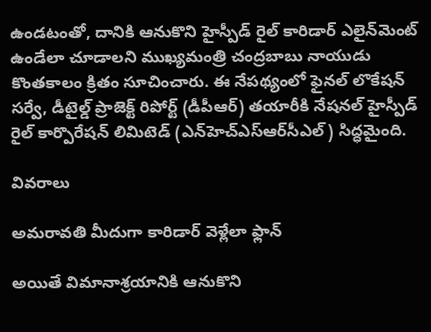ఉండటంతో, దానికి ఆనుకొని హైస్పీడ్ రైల్ కారిడార్ ఎలైన్‌మెంట్ ఉండేలా చూడాలని ముఖ్యమంత్రి చంద్రబాబు నాయుడు కొంతకాలం క్రితం సూచించారు. ఈ నేపథ్యంలో ఫైనల్ లొకేషన్ సర్వే, డీటైల్డ్ ప్రాజెక్ట్ రిపోర్ట్ (డీపీఆర్) తయారీకి నేషనల్ హైస్పీడ్ రైల్ కార్పొరేషన్ లిమిటెడ్ (ఎన్‌హెచ్‌ఎస్‌ఆర్‌సీఎల్) సిద్ధమైంది.

వివరాలు

అమరావతి మీదుగా కారిడార్ వెళ్లేలా ఫ్లాన్

అయితే విమానాశ్రయానికి ఆనుకొని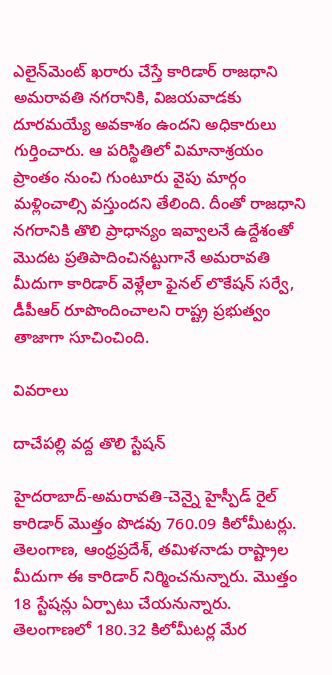ఎలైన్‌మెంట్ ఖరారు చేస్తే కారిడార్ రాజధాని అమరావతి నగరానికి, విజయవాడకు దూరమయ్యే అవకాశం ఉందని అధికారులు గుర్తించారు. ఆ పరిస్థితిలో విమానాశ్రయం ప్రాంతం నుంచి గుంటూరు వైపు మార్గం మళ్లించాల్సి వస్తుందని తేలింది. దీంతో రాజధాని నగరానికి తొలి ప్రాధాన్యం ఇవ్వాలనే ఉద్దేశంతో మొదట ప్రతిపాదించినట్టుగానే అమరావతి మీదుగా కారిడార్ వెళ్లేలా ఫైనల్ లొకేషన్ సర్వే, డీపీఆర్ రూపొందించాలని రాష్ట్ర ప్రభుత్వం తాజాగా సూచించింది.

వివరాలు

దాచేపల్లి వద్ద తొలి స్టేషన్

హైదరాబాద్-అమరావతి-చెన్నై హైస్పీడ్ రైల్ కారిడార్ మొత్తం పొడవు 760.09 కిలోమీటర్లు. తెలంగాణ, ఆంధ్రప్రదేశ్, తమిళనాడు రాష్ట్రాల మీదుగా ఈ కారిడార్ నిర్మించనున్నారు. మొత్తం 18 స్టేషన్లు ఏర్పాటు చేయనున్నారు. తెలంగాణలో 180.32 కిలోమీటర్ల మేర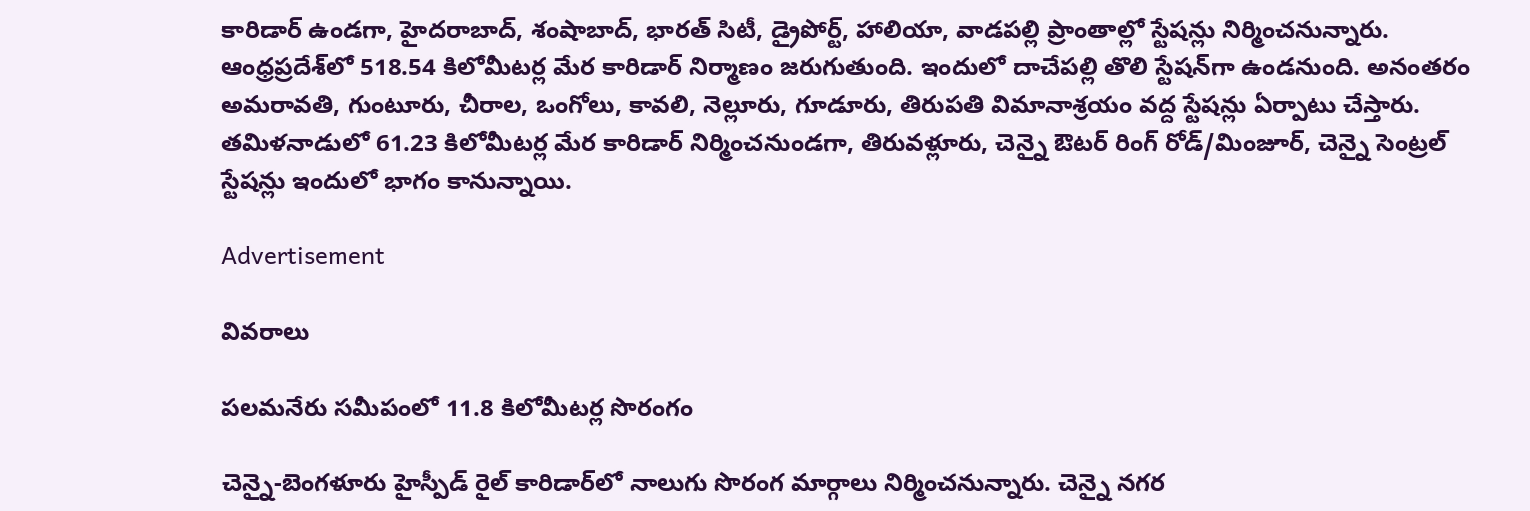కారిడార్ ఉండగా, హైదరాబాద్, శంషాబాద్, భారత్ సిటీ, డ్రైపోర్ట్, హాలియా, వాడపల్లి ప్రాంతాల్లో స్టేషన్లు నిర్మించనున్నారు. ఆంధ్రప్రదేశ్‌లో 518.54 కిలోమీటర్ల మేర కారిడార్ నిర్మాణం జరుగుతుంది. ఇందులో దాచేపల్లి తొలి స్టేషన్‌గా ఉండనుంది. అనంతరం అమరావతి, గుంటూరు, చీరాల, ఒంగోలు, కావలి, నెల్లూరు, గూడూరు, తిరుపతి విమానాశ్రయం వద్ద స్టేషన్లు ఏర్పాటు చేస్తారు. తమిళనాడులో 61.23 కిలోమీటర్ల మేర కారిడార్ నిర్మించనుండగా, తిరువళ్లూరు, చెన్నై ఔటర్ రింగ్ రోడ్/మింజూర్, చెన్నై సెంట్రల్ స్టేషన్లు ఇందులో భాగం కానున్నాయి.

Advertisement

వివరాలు

పలమనేరు సమీపంలో 11.8 కిలోమీటర్ల సొరంగం

చెన్నై-బెంగళూరు హైస్పీడ్ రైల్ కారిడార్‌లో నాలుగు సొరంగ మార్గాలు నిర్మించనున్నారు. చెన్నై నగర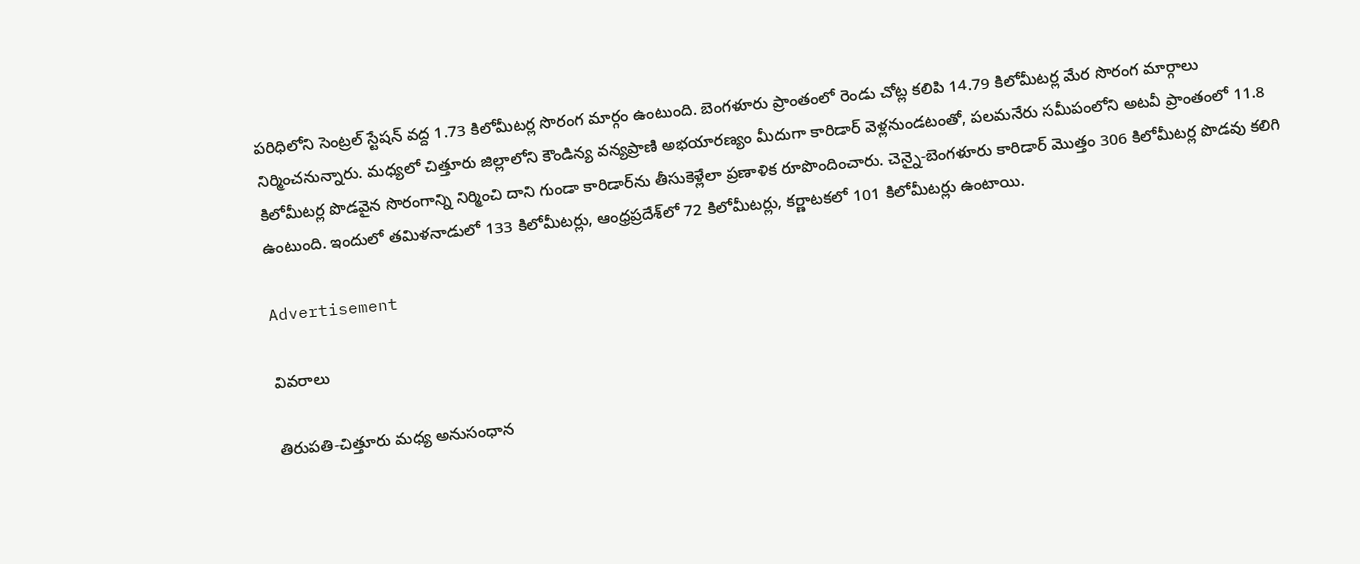పరిధిలోని సెంట్రల్ స్టేషన్ వద్ద 1.73 కిలోమీటర్ల సొరంగ మార్గం ఉంటుంది. బెంగళూరు ప్రాంతంలో రెండు చోట్ల కలిపి 14.79 కిలోమీటర్ల మేర సొరంగ మార్గాలు నిర్మించనున్నారు. మధ్యలో చిత్తూరు జిల్లాలోని కౌండిన్య వన్యప్రాణి అభయారణ్యం మీదుగా కారిడార్ వెళ్లనుండటంతో, పలమనేరు సమీపంలోని అటవీ ప్రాంతంలో 11.8 కిలోమీటర్ల పొడవైన సొరంగాన్ని నిర్మించి దాని గుండా కారిడార్‌ను తీసుకెళ్లేలా ప్రణాళిక రూపొందించారు. చెన్నై-బెంగళూరు కారిడార్ మొత్తం 306 కిలోమీటర్ల పొడవు కలిగి ఉంటుంది. ఇందులో తమిళనాడులో 133 కిలోమీటర్లు, ఆంధ్రప్రదేశ్‌లో 72 కిలోమీటర్లు, కర్ణాటకలో 101 కిలోమీటర్లు ఉంటాయి.

Advertisement

వివరాలు

తిరుపతి-చిత్తూరు మధ్య అనుసంధాన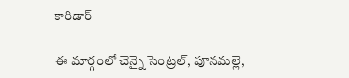కారిడార్

ఈ మార్గంలో చెన్నై సెంట్రల్, పూనమల్లె,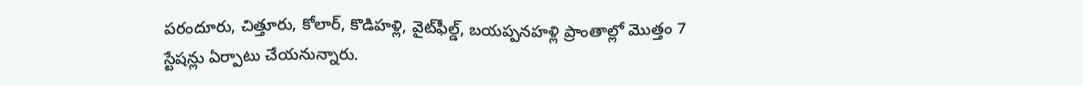పరందూరు, చిత్తూరు, కోలార్, కొడిహళ్లి, వైట్‌ఫీల్డ్, బయప్పనహళ్లి ప్రాంతాల్లో మొత్తం 7 స్టేషన్లు ఏర్పాటు చేయనున్నారు.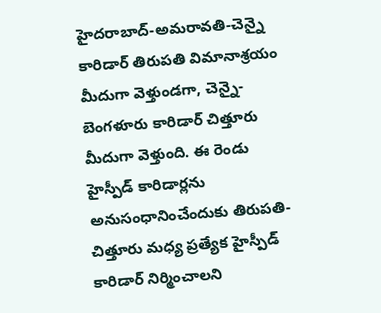హైదరాబాద్-అమరావతి-చెన్నై కారిడార్ తిరుపతి విమానాశ్రయం మీదుగా వెళ్తుండగా, చెన్నై-బెంగళూరు కారిడార్ చిత్తూరు మీదుగా వెళ్తుంది. ఈ రెండు హైస్పీడ్ కారిడార్లను అనుసంధానించేందుకు తిరుపతి-చిత్తూరు మధ్య ప్రత్యేక హైస్పీడ్ కారిడార్ నిర్మించాలని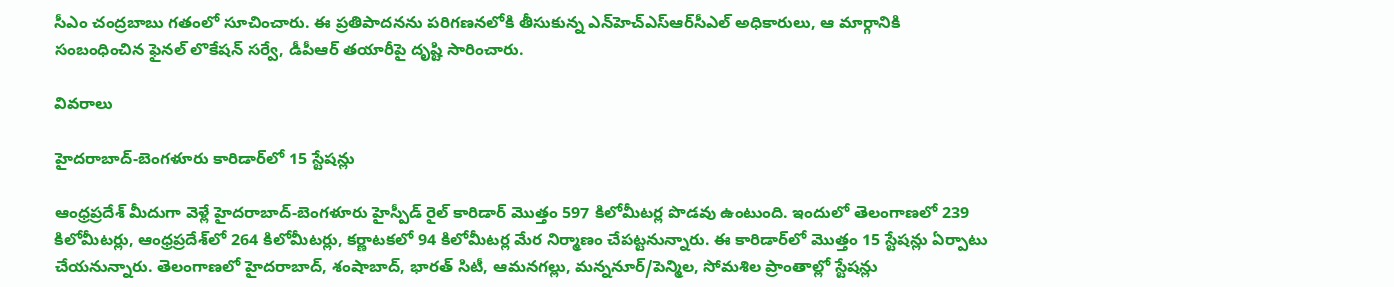సీఎం చంద్రబాబు గతంలో సూచించారు. ఈ ప్రతిపాదనను పరిగణనలోకి తీసుకున్న ఎన్‌హెచ్‌ఎస్‌ఆర్‌సీఎల్ అధికారులు, ఆ మార్గానికి సంబంధించిన ఫైనల్ లొకేషన్ సర్వే, డీపీఆర్ తయారీపై దృష్టి సారించారు.

వివరాలు

హైదరాబాద్-బెంగళూరు కారిడార్‌లో 15 స్టేషన్లు

ఆంధ్రప్రదేశ్ మీదుగా వెళ్లే హైదరాబాద్-బెంగళూరు హైస్పీడ్ రైల్ కారిడార్ మొత్తం 597 కిలోమీటర్ల పొడవు ఉంటుంది. ఇందులో తెలంగాణలో 239 కిలోమీటర్లు, ఆంధ్రప్రదేశ్‌లో 264 కిలోమీటర్లు, కర్ణాటకలో 94 కిలోమీటర్ల మేర నిర్మాణం చేపట్టనున్నారు. ఈ కారిడార్‌లో మొత్తం 15 స్టేషన్లు ఏర్పాటు చేయనున్నారు. తెలంగాణలో హైదరాబాద్, శంషాబాద్, భారత్ సిటీ, ఆమనగల్లు, మన్ననూర్/పెన్మిల, సోమశిల ప్రాంతాల్లో స్టేషన్లు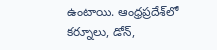ఉంటాయి. ఆంధ్రప్రదేశ్‌లో కర్నూలు, డోన్,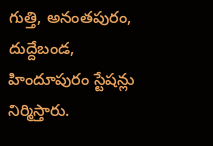గుత్తి, అనంతపురం, దుద్దేబండ, హిందూపురం స్టేషన్లు నిర్మిస్తారు.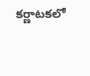కర్ణాటకలో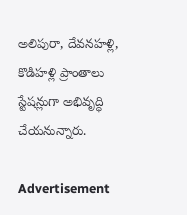అలిపురా, దేవనహళ్లి, కొడిహళ్లి ప్రాంతాలు స్టేషన్లుగా అభివృద్ధి చేయనున్నారు.

Advertisement